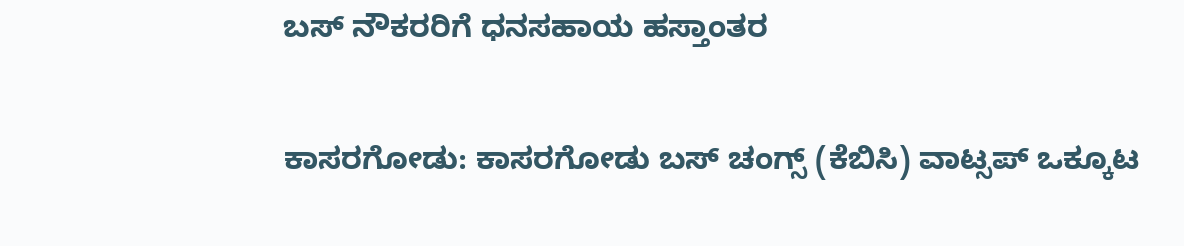ಬಸ್ ನೌಕರರಿಗೆ ಧನಸಹಾಯ ಹಸ್ತಾಂತರ

ಕಾಸರಗೋಡು: ಕಾಸರಗೋಡು ಬಸ್ ಚಂಗ್ಸ್ (ಕೆಬಿಸಿ) ವಾಟ್ಸಪ್ ಒಕ್ಕೂಟ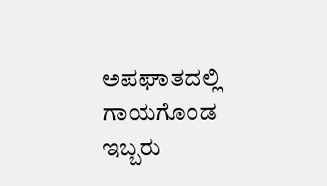ಅಪಘಾತದಲ್ಲಿ ಗಾಯಗೊಂಡ ಇಬ್ಬರು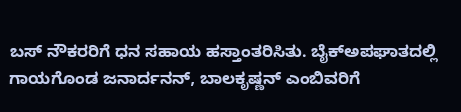ಬಸ್ ನೌಕರರಿಗೆ ಧನ ಸಹಾಯ ಹಸ್ತಾಂತರಿಸಿತು. ಬೈಕ್‌ಅಪಘಾತದಲ್ಲಿ ಗಾಯಗೊಂಡ ಜನಾರ್ದನನ್, ಬಾಲಕೃಷ್ಣನ್ ಎಂಬಿವರಿಗೆ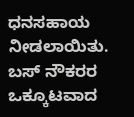ಧನಸಹಾಯ ನೀಡಲಾಯಿತು. ಬಸ್ ನೌಕರರ ಒಕ್ಕೂಟವಾದ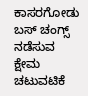ಕಾಸರಗೋಡು ಬಸ್ ಚಂಗ್ಸ್ ನಡೆಸುವ ಕ್ಷೇಮ ಚಟುವಟಿಕೆ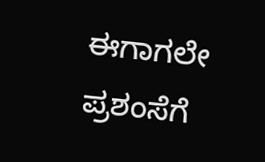ಈಗಾಗಲೇ ಪ್ರಶಂಸೆಗೆ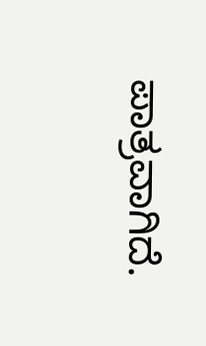ಪಾತ್ರವಾಗಿದೆ.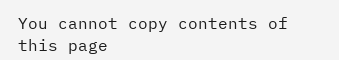You cannot copy contents of this page